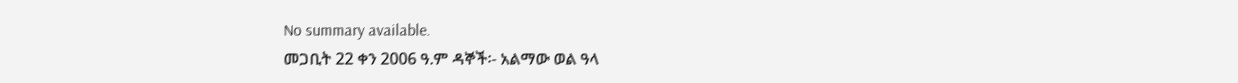No summary available.
መጋቢት 22 ቀን 2006 ዓ.ም ዳኞች፡- አልማው ወል ዓላ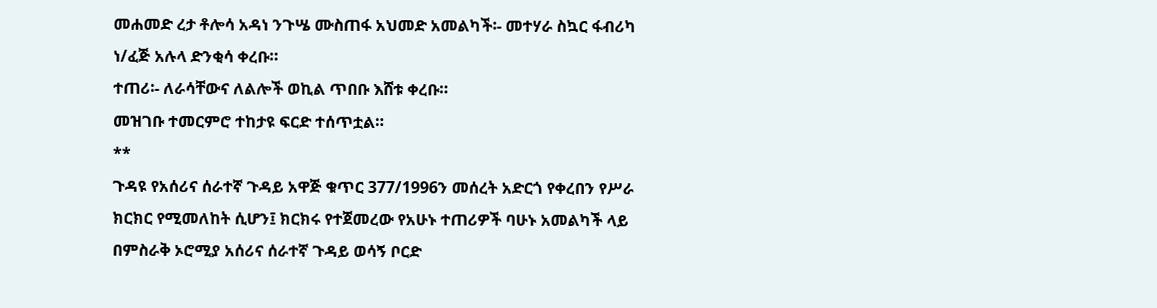መሐመድ ረታ ቶሎሳ አዳነ ንጉሤ ሙስጠፋ አህመድ አመልካች፡- መተሃራ ስኳር ፋብሪካ ነ/ፈጅ አሉላ ድንቂሳ ቀረቡ።
ተጠሪ፡- ለራሳቸውና ለልሎች ወኪል ጥበቡ እሸቱ ቀረቡ።
መዝገቡ ተመርምሮ ተከታዩ ፍርድ ተሰጥቷል።
**
ጉዳዩ የአሰሪና ሰራተኛ ጉዳይ አዋጅ ቁጥር 377/1996ን መሰረት አድርጎ የቀረበን የሥራ ክርክር የሚመለከት ሲሆን፤ ክርክሩ የተጀመረው የአሁኑ ተጠሪዎች ባሁኑ አመልካች ላይ በምስራቅ ኦሮሚያ አሰሪና ሰራተኛ ጉዳይ ወሳኝ ቦርድ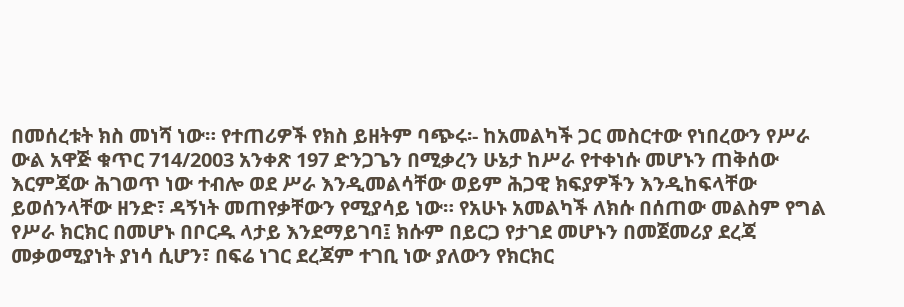በመሰረቱት ክስ መነሻ ነው። የተጠሪዎች የክስ ይዘትም ባጭሩ፡- ከአመልካች ጋር መስርተው የነበረውን የሥራ ውል አዋጅ ቁጥር 714/2003 አንቀጽ 197 ድንጋጌን በሚቃረን ሁኔታ ከሥራ የተቀነሱ መሆኑን ጠቅሰው እርምጃው ሕገወጥ ነው ተብሎ ወደ ሥራ እንዲመልሳቸው ወይም ሕጋዊ ክፍያዎችን እንዲከፍላቸው ይወሰንላቸው ዘንድ፣ ዳኝነት መጠየቃቸውን የሚያሳይ ነው። የአሁኑ አመልካች ለክሱ በሰጠው መልስም የግል የሥራ ክርክር በመሆኑ በቦርዱ ላታይ እንደማይገባ፤ ክሱም በይርጋ የታገደ መሆኑን በመጀመሪያ ደረጃ መቃወሚያነት ያነሳ ሲሆን፣ በፍሬ ነገር ደረጃም ተገቢ ነው ያለውን የክርክር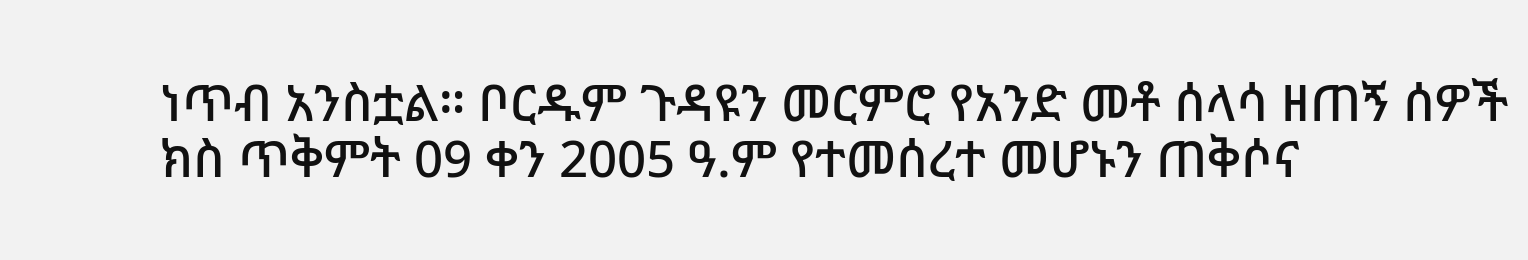ነጥብ አንስቷል። ቦርዱም ጉዳዩን መርምሮ የአንድ መቶ ሰላሳ ዘጠኝ ሰዎች ክስ ጥቅምት 09 ቀን 2005 ዓ.ም የተመሰረተ መሆኑን ጠቅሶና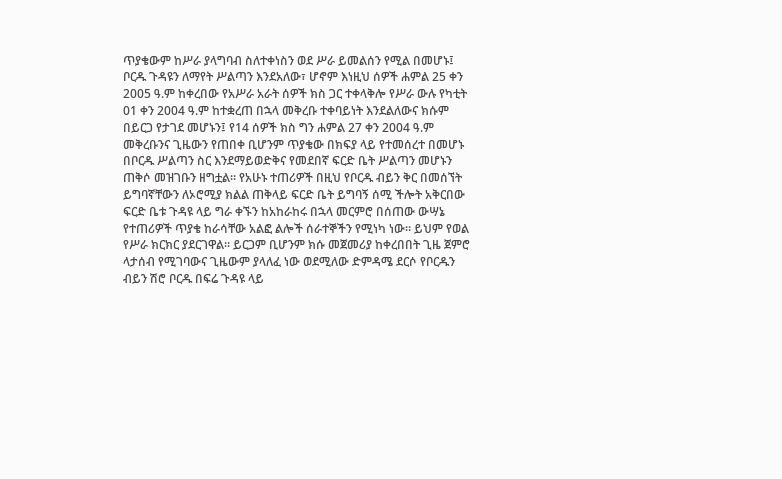ጥያቄውም ከሥራ ያላግባብ ስለተቀነስን ወደ ሥራ ይመልሰን የሚል በመሆኑ፤ ቦርዱ ጉዳዩን ለማየት ሥልጣን እንደአለው፣ ሆኖም እነዚህ ሰዎች ሐምል 25 ቀን 2005 ዓ.ም ከቀረበው የአሥራ አራት ሰዎች ክስ ጋር ተቀላቅሎ የሥራ ውሉ የካቲት 01 ቀን 2004 ዓ.ም ከተቋረጠ በኋላ መቅረቡ ተቀባይነት እንደልለውና ክሱም በይርጋ የታገደ መሆኑን፤ የ14 ሰዎች ክስ ግን ሐምል 27 ቀን 2004 ዓ.ም መቅረቡንና ጊዜውን የጠበቀ ቢሆንም ጥያቄው በክፍያ ላይ የተመሰረተ በመሆኑ በቦርዱ ሥልጣን ስር እንደማይወድቅና የመደበኛ ፍርድ ቤት ሥልጣን መሆኑን ጠቅሶ መዝገቡን ዘግቷል። የአሁኑ ተጠሪዎች በዚህ የቦርዱ ብይን ቅር በመሰኘት ይግባኛቸውን ለኦሮሚያ ክልል ጠቅላይ ፍርድ ቤት ይግባኝ ሰሚ ችሎት አቅርበው ፍርድ ቤቱ ጉዳዩ ላይ ግራ ቀኙን ከአከራከሩ በኋላ መርምሮ በሰጠው ውሣኔ የተጠሪዎች ጥያቄ ከራሳቸው አልፎ ልሎች ሰራተኞችን የሚነካ ነው። ይህም የወል የሥራ ክርክር ያደርገዋል። ይርጋም ቢሆንም ክሱ መጀመሪያ ከቀረበበት ጊዜ ጀምሮ ላታሰብ የሚገባውና ጊዜውም ያላለፈ ነው ወደሚለው ድምዳሜ ደርሶ የቦርዱን ብይን ሽሮ ቦርዱ በፍሬ ጉዳዩ ላይ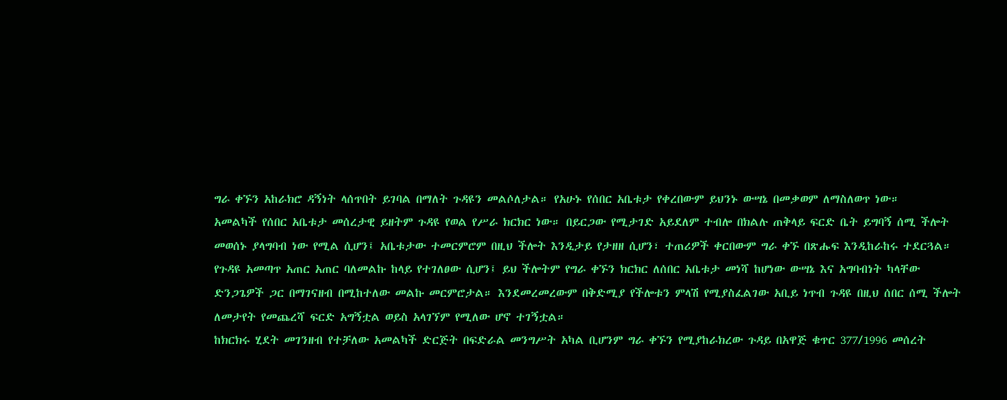ግራ ቀኙን አከራክሮ ዳኝነት ላሰጥበት ይገባል በማለት ጉዳዩን መልሶለታል። የአሁኑ የሰበር አቤቱታ የቀረበውም ይህንኑ ውሣኔ በመቃወም ለማስለወጥ ነው።
አመልካች የሰበር አቤቱታ መሰረታዊ ይዘትም ጉዳዩ የወል የሥራ ክርክር ነው። በይርጋው የሚታገድ አይደለም ተብሎ በክልሉ ጠቅላይ ፍርድ ቤት ይግባኝ ሰሚ ችሎት መወሰኑ ያላግባብ ነው የሚል ሲሆን፤ አቤቱታው ተመርምሮም በዚህ ችሎት እንዲታይ የታዘዘ ሲሆን፣ ተጠሪዎች ቀርበውም ግራ ቀኙ በጽሑፍ እንዲከራከሩ ተደርጓል።
የጉዳዩ አመጣጥ አጠር አጠር ባለመልኩ ከላይ የተገለፀው ሲሆን፤ ይህ ችሎትም የግራ ቀኙን ክርክር ለሰበር አቤቱታ መነሻ ከሆነው ውሣኔ እና አግባብነት ካላቸው ድንጋጌዎች ጋር በማገናዘብ በሚከተለው መልኩ መርምሮታል። እንደመረመረውም በቅድሚያ የችሎቱን ምላሽ የሚያስፈልገው አቢይ ነጥብ ጉዳዩ በዚህ ሰበር ሰሚ ችሎት ለመታየት የመጨረሻ ፍርድ አግኝቷል ወይስ አላገኘም የሚለው ሆኖ ተገኝቷል።
ከክርክሩ ሂደት መገንዘብ የተቻለው አመልካች ድርጅት በፍድራል መንግሥት አካል ቢሆንም ግራ ቀኙን የሚያከራክረው ጉዳይ በአዋጅ ቁጥር 377/1996 መሰረት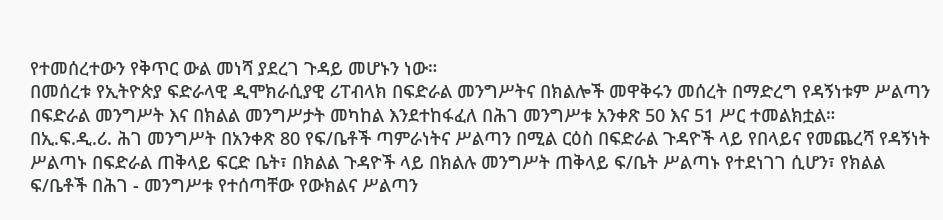የተመሰረተውን የቅጥር ውል መነሻ ያደረገ ጉዳይ መሆኑን ነው።
በመሰረቱ የኢትዮጵያ ፍድራላዊ ዲሞክራሲያዊ ሪፐብላክ በፍድራል መንግሥትና በክልሎች መዋቅሩን መሰረት በማድረግ የዳኝነቱም ሥልጣን በፍድራል መንግሥት እና በክልል መንግሥታት መካከል እንደተከፋፈለ በሕገ መንግሥቱ አንቀጽ 50 እና 51 ሥር ተመልክቷል።
በኢ.ፍ.ዲ.ሪ. ሕገ መንግሥት በአንቀጽ 80 የፍ/ቤቶች ጣምራነትና ሥልጣን በሚል ርዕስ በፍድራል ጉዳዮች ላይ የበላይና የመጨረሻ የዳኝነት ሥልጣኑ በፍድራል ጠቅላይ ፍርድ ቤት፣ በክልል ጉዳዮች ላይ በክልሉ መንግሥት ጠቅላይ ፍ/ቤት ሥልጣኑ የተደነገገ ሲሆን፣ የክልል ፍ/ቤቶች በሕገ - መንግሥቱ የተሰጣቸው የውክልና ሥልጣን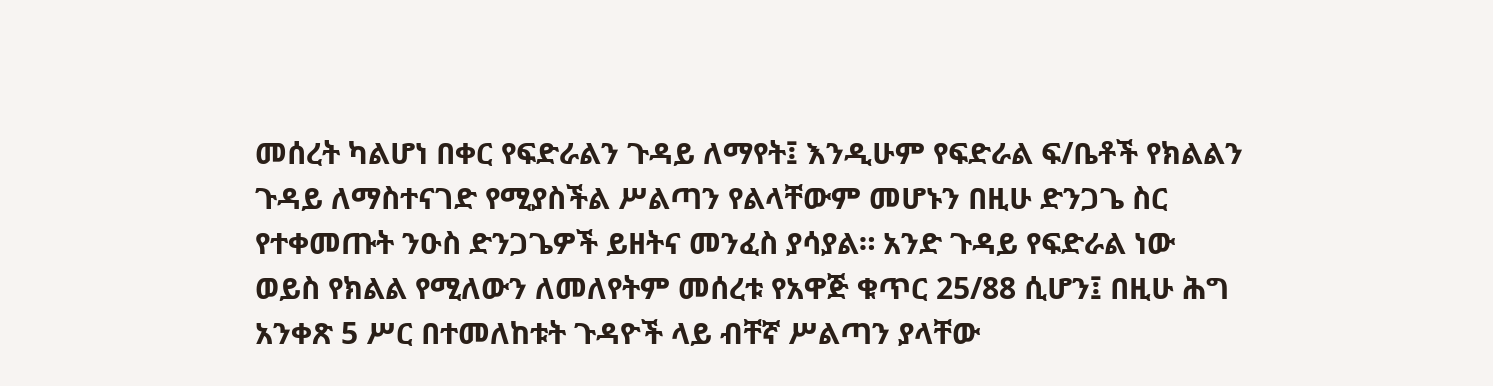መሰረት ካልሆነ በቀር የፍድራልን ጉዳይ ለማየት፤ እንዲሁም የፍድራል ፍ/ቤቶች የክልልን ጉዳይ ለማስተናገድ የሚያስችል ሥልጣን የልላቸውም መሆኑን በዚሁ ድንጋጌ ስር የተቀመጡት ንዑስ ድንጋጌዎች ይዘትና መንፈስ ያሳያል። አንድ ጉዳይ የፍድራል ነው ወይስ የክልል የሚለውን ለመለየትም መሰረቱ የአዋጅ ቁጥር 25/88 ሲሆን፤ በዚሁ ሕግ አንቀጽ 5 ሥር በተመለከቱት ጉዳዮች ላይ ብቸኛ ሥልጣን ያላቸው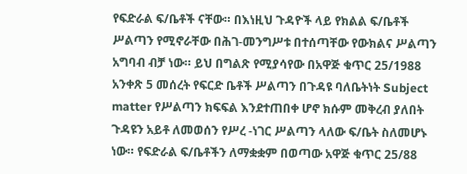የፍድራል ፍ/ቤቶች ናቸው። በእነዚህ ጉዳዮች ላይ የክልል ፍ/ቤቶች ሥልጣን የሚኖራቸው በሕገ-መንግሥቱ በተሰጣቸው የውክልና ሥልጣን አግባብ ብቻ ነው። ይህ በግልጽ የሚያሳየው በአዋጅ ቁጥር 25/1988 አንቀጽ 5 መሰረት የፍርድ ቤቶች ሥልጣን በጉዳዩ ባለቤትነት Subject matter የሥልጣን ክፍፍል እንደተጠበቀ ሆኖ ክሱም መቅረብ ያለበት ጉዳዩን አይቶ ለመወሰን የሥረ -ነገር ሥልጣን ላለው ፍ/ቤት ስለመሆኑ ነው። የፍድራል ፍ/ቤቶችን ለማቋቋም በወጣው አዋጅ ቁጥር 25/88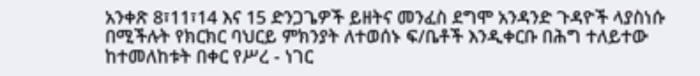አንቀጽ 8፣11፣14 እና 15 ድንጋጌዎች ይዘትና መንፈስ ደግሞ አንዳንድ ጉዳዮች ላያስነሱ በሚችሉት የክርክር ባህርይ ምክንያት ለተወሰኑ ፍ/ቤቶች እንዲቀርቡ በሕግ ተለይተው ከተመለከቱት በቀር የሥረ - ነገር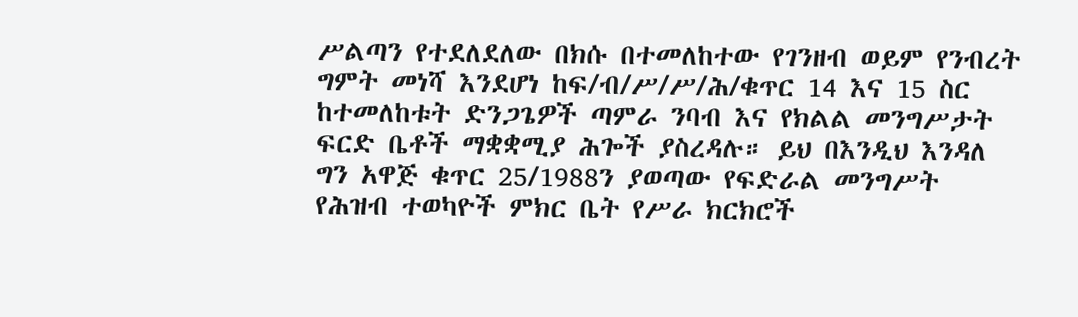ሥልጣን የተደለደለው በክሱ በተመለከተው የገንዘብ ወይም የንብረት ግምት መነሻ እንደሆነ ከፍ/ብ/ሥ/ሥ/ሕ/ቁጥር 14 እና 15 ስር ከተመለከቱት ድንጋጌዎች ጣምራ ንባብ እና የክልል መንግሥታት ፍርድ ቤቶች ማቋቋሚያ ሕጐች ያስረዳሉ። ይህ በእንዲህ እንዳለ ግን አዋጅ ቁጥር 25/1988ን ያወጣው የፍድራል መንግሥት የሕዝብ ተወካዮች ምክር ቤት የሥራ ክርክሮች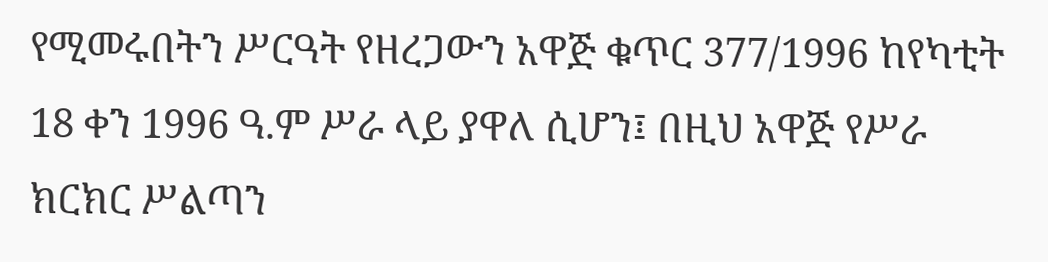የሚመሩበትን ሥርዓት የዘረጋውን አዋጅ ቁጥር 377/1996 ከየካቲት 18 ቀን 1996 ዓ.ም ሥራ ላይ ያዋለ ሲሆን፤ በዚህ አዋጅ የሥራ ክርክር ሥልጣን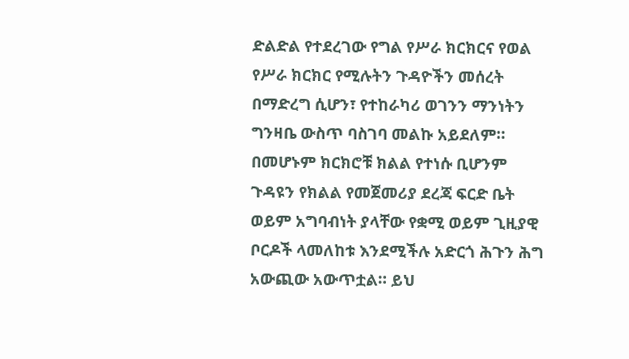ድልድል የተደረገው የግል የሥራ ክርክርና የወል የሥራ ክርክር የሚሉትን ጉዳዮችን መሰረት በማድረግ ሲሆን፣ የተከራካሪ ወገንን ማንነትን ግንዛቤ ውስጥ ባስገባ መልኩ አይደለም። በመሆኑም ክርክሮቹ ክልል የተነሱ ቢሆንም ጉዳዩን የክልል የመጀመሪያ ደረጃ ፍርድ ቤት ወይም አግባብነት ያላቸው የቋሚ ወይም ጊዚያዊ ቦርዶች ላመለከቱ እንደሚችሉ አድርጎ ሕጉን ሕግ አውጪው አውጥቷል። ይህ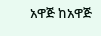አዋጅ ከአዋጅ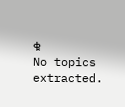ቁ
No topics extracted.